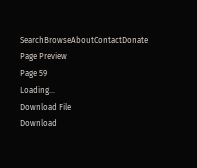SearchBrowseAboutContactDonate
Page Preview
Page 59
Loading...
Download File
Download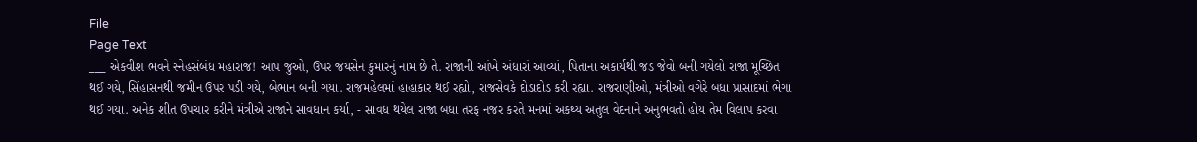File
Page Text
___ એકવીશ ભવને સ્નેહસંબંધ મહારાજ! આપ જુઓ, ઉપર જયસેન કુમારનું નામ છે તે. રાજાની આંખે અંધારાં આવ્યાં, પિતાના અકાર્યથી જડ જેવો બની ગયેલો રાજા મૂચ્છિત થઈ ગયે, સિંહાસનથી જમીન ઉપર પડી ગયે, બેભાન બની ગયા. રાજમહેલમાં હાહાકાર થઈ રહ્યો, રાજસેવકે દોડાદોડ કરી રહ્યા. રાજરાણીઓ, મંત્રીઓ વગેરે બધા પ્રાસાદમાં ભેગા થઈ ગયા. અનેક શીત ઉપચાર કરીને મંત્રીએ રાજાને સાવધાન કર્યા, - સાવધ થયેલ રાજા બધા તરફ નજર કરતે મનમાં અકથ્ય અતુલ વેદનાને અનુભવતો હોય તેમ વિલાપ કરવા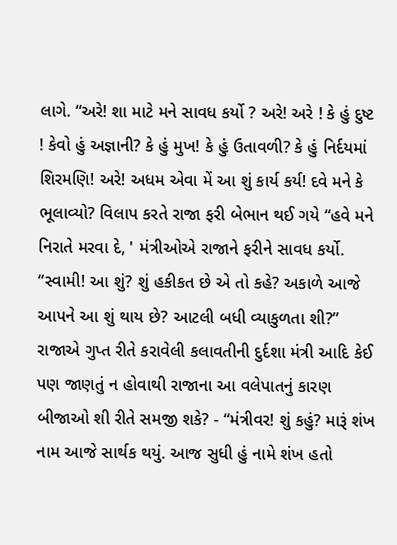લાગે. “અરે! શા માટે મને સાવધ કર્યો ? અરે! અરે ! કે હું દુષ્ટ ! કેવો હું અજ્ઞાની? કે હું મુખ! કે હું ઉતાવળી? કે હું નિર્દયમાં શિરમણિ! અરે! અધમ એવા મેં આ શું કાર્ય કર્ય! દવે મને કે ભૂલાવ્યો? વિલાપ કરતે રાજા ફરી બેભાન થઈ ગયે “હવે મને નિરાતે મરવા દે, ' મંત્રીઓએ રાજાને ફરીને સાવધ કર્યો. “સ્વામી! આ શું? શું હકીકત છે એ તો કહે? અકાળે આજે આપને આ શું થાય છે? આટલી બધી વ્યાકુળતા શી?” રાજાએ ગુપ્ત રીતે કરાવેલી કલાવતીની દુર્દશા મંત્રી આદિ કેઈ પણ જાણતું ન હોવાથી રાજાના આ વલેપાતનું કારણ બીજાઓ શી રીતે સમજી શકે? - “મંત્રીવર! શું કહું? મારૂં શંખ નામ આજે સાર્થક થયું. આજ સુધી હું નામે શંખ હતો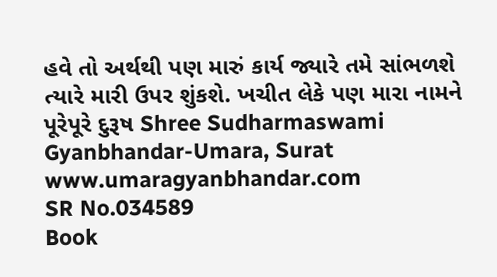હવે તો અર્થથી પણ મારું કાર્ય જ્યારે તમે સાંભળશે ત્યારે મારી ઉપર શુંકશે. ખચીત લેકે પણ મારા નામને પૂરેપૂરે દુરૂષ Shree Sudharmaswami Gyanbhandar-Umara, Surat www.umaragyanbhandar.com
SR No.034589
Book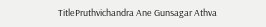TitlePruthvichandra Ane Gunsagar Athva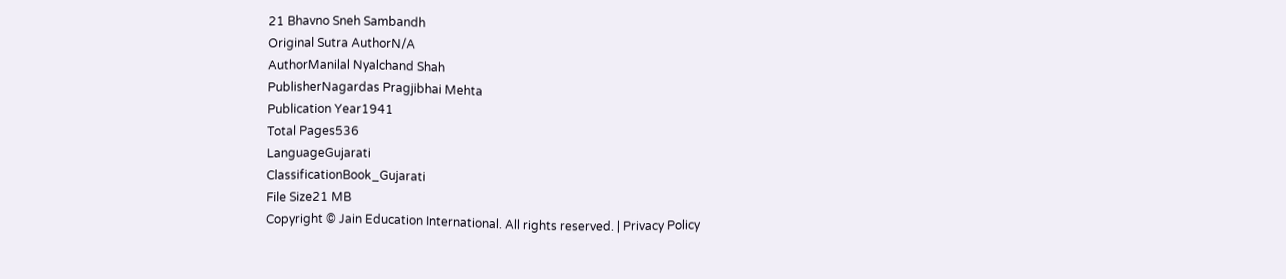21 Bhavno Sneh Sambandh
Original Sutra AuthorN/A
AuthorManilal Nyalchand Shah
PublisherNagardas Pragjibhai Mehta
Publication Year1941
Total Pages536
LanguageGujarati
ClassificationBook_Gujarati
File Size21 MB
Copyright © Jain Education International. All rights reserved. | Privacy Policy